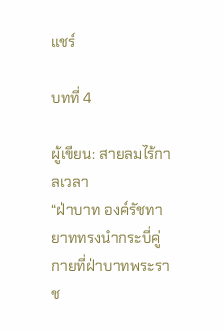แชร์

บทที่ 4

ผู้เขียน: สายลมไร้กาลเวลา
“ฝ่าบาท องค์รัชทายาททรงนำกระบี่คู่กายที่ฝ่าบาทพระราช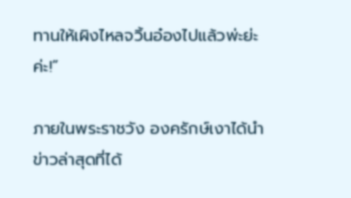ทานให้เผิงไหลจวิ้นอ๋องไปแล้วพ่ะย่ะค่ะ!”

ภายในพระราชวัง องครักษ์เงาได้นำข่าวล่าสุดที่ได้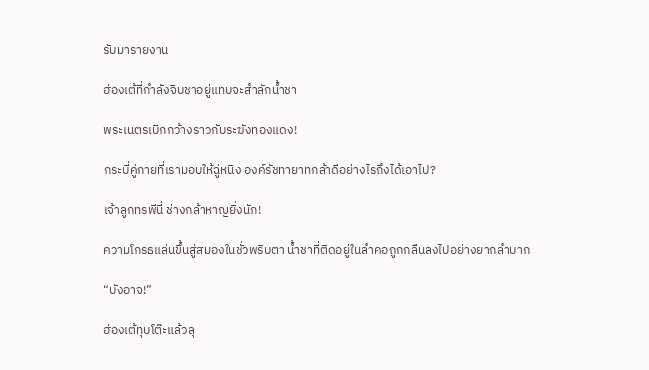รับมารายงาน

ฮ่องเต้ที่กำลังจิบชาอยู่แทบจะสำลักน้ำชา

พระเนตรเบิกกว้างราวกับระฆังทองแดง!

กระบี่คู่กายที่เรามอบให้ฉู่หนิง องค์รัชทายาทกล้าดีอย่างไรถึงได้เอาไป?

เจ้าลูกทรพีนี่ ช่างกล้าหาญยิ่งนัก!

ความโกรธแล่นขึ้นสู่สมองในชั่วพริบตา น้ำชาที่ติดอยู่ในลำคอถูกกลืนลงไปอย่างยากลำบาก

“บังอาจ!”

ฮ่องเต้ทุบโต๊ะแล้วลุ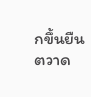กขึ้นยืน ตวาด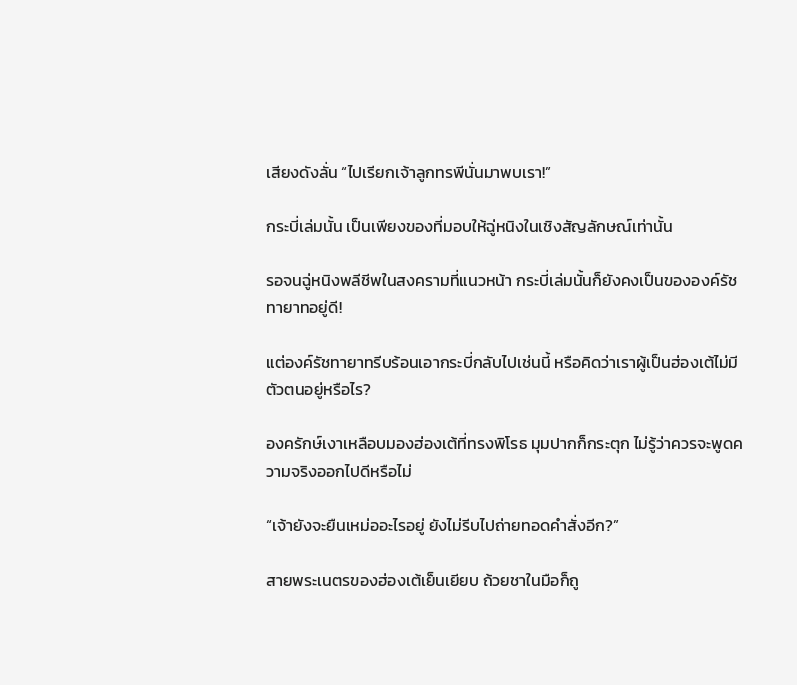เสียงดังลั่น “ไปเรียกเจ้าลูกทรพีนั่นมาพบเรา!”

กระบี่เล่มนั้น เป็นเพียงของที่มอบให้ฉู่หนิงในเชิงสัญลักษณ์เท่านั้น

รอจนฉู่หนิงพลีชีพในสงครามที่แนวหน้า กระบี่เล่มนั้นก็ยังคงเป็นขององค์รัชทายาทอยู่ดี!

แต่องค์รัชทายาทรีบร้อนเอากระบี่กลับไปเช่นนี้ หรือคิดว่าเราผู้เป็นฮ่องเต้ไม่มีตัวตนอยู่หรือไร?

องครักษ์เงาเหลือบมองฮ่องเต้ที่ทรงพิโรธ มุมปากก็กระตุก ไม่รู้ว่าควรจะพูดความจริงออกไปดีหรือไม่

“เจ้ายังจะยืนเหม่ออะไรอยู่ ยังไม่รีบไปถ่ายทอดคำสั่งอีก?”

สายพระเนตรของฮ่องเต้เย็นเยียบ ถ้วยชาในมือก็ถู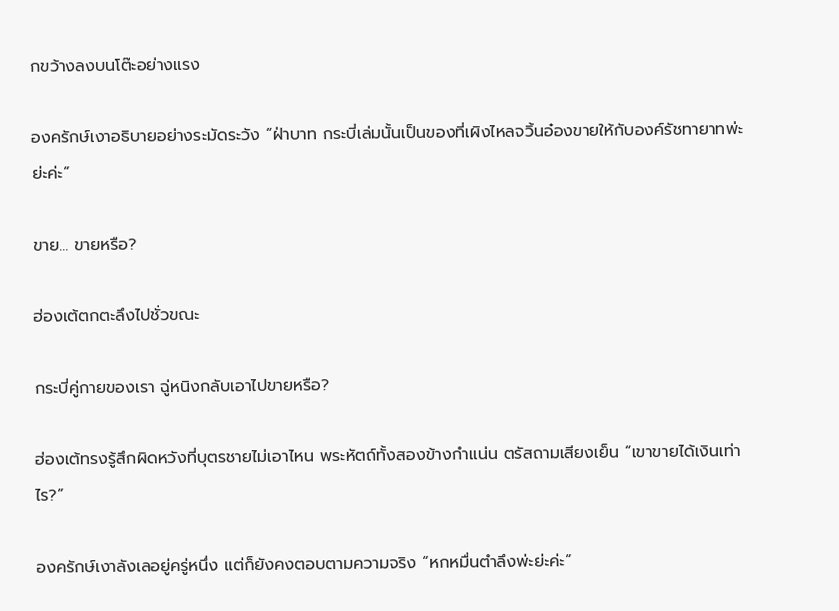กขว้างลงบนโต๊ะอย่างแรง

องครักษ์เงาอธิบายอย่างระมัดระวัง “ฝ่าบาท กระบี่เล่มนั้นเป็นของที่เผิงไหลจวิ้นอ๋องขายให้กับองค์รัชทายาทพ่ะย่ะค่ะ”

ขาย... ขายหรือ?

ฮ่องเต้ตกตะลึงไปชั่วขณะ

กระบี่คู่กายของเรา ฉู่หนิงกลับเอาไปขายหรือ?

ฮ่องเต้ทรงรู้สึกผิดหวังที่บุตรชายไม่เอาไหน พระหัตถ์ทั้งสองข้างกำแน่น ตรัสถามเสียงเย็น “เขาขายได้เงินเท่าไร?”

องครักษ์เงาลังเลอยู่ครู่หนึ่ง แต่ก็ยังคงตอบตามความจริง “หกหมื่นตำลึงพ่ะย่ะค่ะ”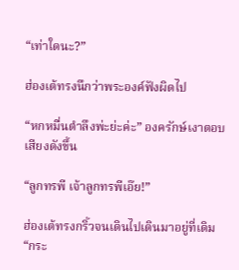“เท่าใดนะ?”

ฮ่องเต้ทรงนึกว่าพระองค์ฟังผิดไป

“หกหมื่นตำลึงพ่ะย่ะค่ะ” องครักษ์เงาตอบเสียงดังขึ้น

“ลูกทรพี เจ้าลูกทรพีเอ๊ย!”

ฮ่องเต้ทรงกริ้วจนเดินไปเดินมาอยู่ที่เดิม “กระ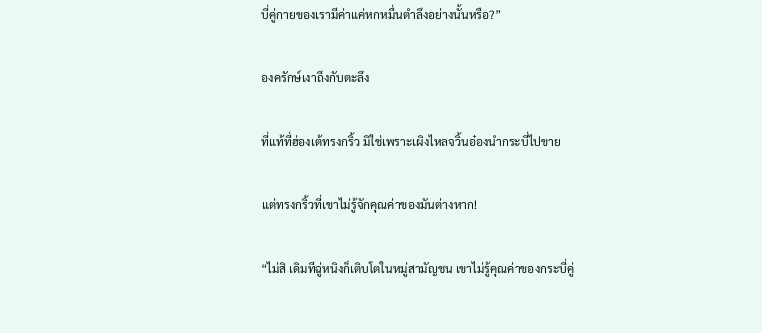บี่คู่กายของเรามีค่าแค่หกหมื่นตำลึงอย่างนั้นหรือ?”

องครักษ์เงาถึงกับตะลึง

ที่แท้ที่ฮ่องเต้ทรงกริ้ว มิใช่เพราะเผิงไหลจวิ้นอ๋องนำกระบี่ไปขาย

แต่ทรงกริ้วที่เขาไม่รู้จักคุณค่าของมันต่างหาก!

“ไม่สิ เดิมทีฉู่หนิงก็เติบโตในหมู่สามัญชน เขาไม่รู้คุณค่าของกระบี่คู่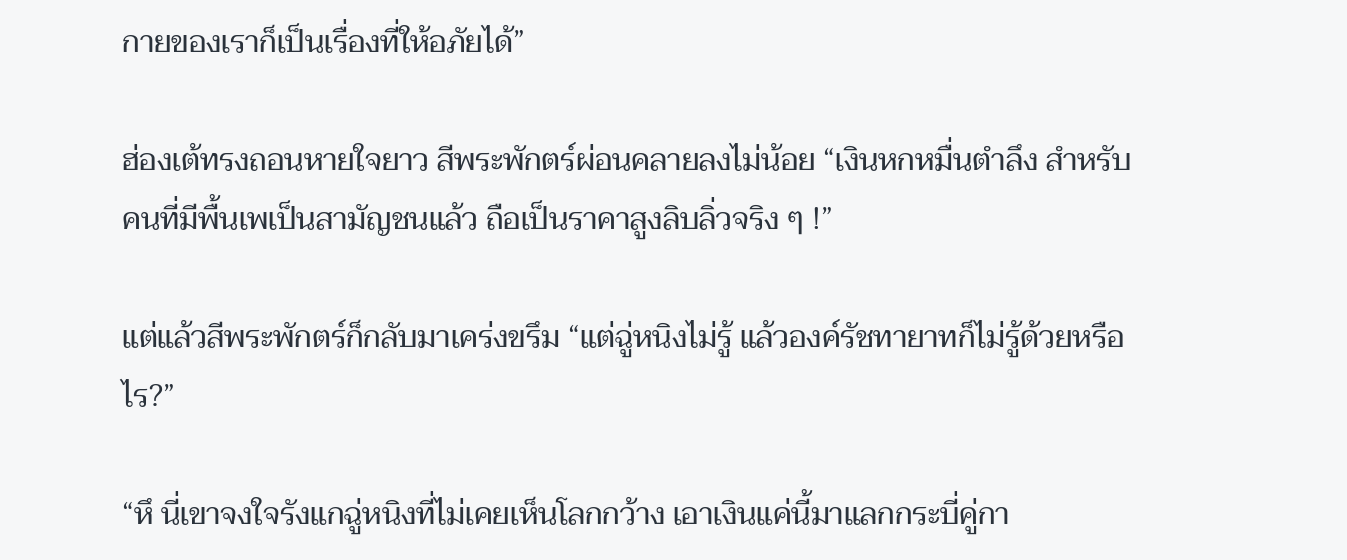กายของเราก็เป็นเรื่องที่ให้อภัยได้”

ฮ่องเต้ทรงถอนหายใจยาว สีพระพักตร์ผ่อนคลายลงไม่น้อย “เงินหกหมื่นตำลึง สำหรับคนที่มีพื้นเพเป็นสามัญชนแล้ว ถือเป็นราคาสูงลิบลิ่วจริง ๆ !”

แต่แล้วสีพระพักตร์ก็กลับมาเคร่งขรึม “แต่ฉู่หนิงไม่รู้ แล้วองค์รัชทายาทก็ไม่รู้ด้วยหรือไร?”

“หึ นี่เขาจงใจรังแกฉู่หนิงที่ไม่เคยเห็นโลกกว้าง เอาเงินแค่นี้มาแลกกระบี่คู่กา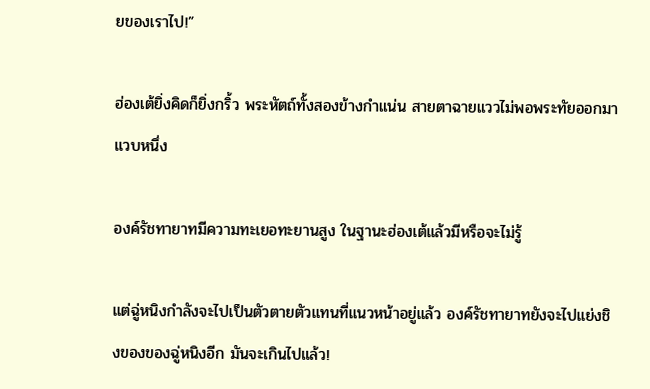ยของเราไป!”

ฮ่องเต้ยิ่งคิดก็ยิ่งกริ้ว พระหัตถ์ทั้งสองข้างกำแน่น สายตาฉายแววไม่พอพระทัยออกมาแวบหนึ่ง

องค์รัชทายาทมีความทะเยอทะยานสูง ในฐานะฮ่องเต้แล้วมีหรือจะไม่รู้

แต่ฉู่หนิงกำลังจะไปเป็นตัวตายตัวแทนที่แนวหน้าอยู่แล้ว องค์รัชทายาทยังจะไปแย่งชิงของของฉู่หนิงอีก มันจะเกินไปแล้ว!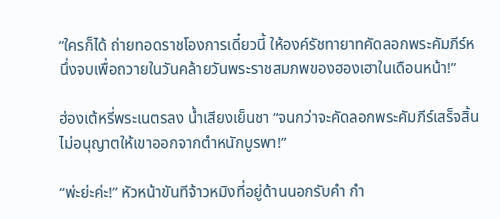“ใครก็ได้ ถ่ายทอดราชโองการเดี๋ยวนี้ ให้องค์รัชทายาทคัดลอกพระคัมภีร์หนึ่งจบเพื่อถวายในวันคล้ายวันพระราชสมภพของฮองเฮาในเดือนหน้า!”

ฮ่องเต้หรี่พระเนตรลง น้ำเสียงเย็นชา “จนกว่าจะคัดลอกพระคัมภีร์เสร็จสิ้น ไม่อนุญาตให้เขาออกจากตำหนักบูรพา!”

“พ่ะย่ะค่ะ!” หัวหน้าขันทีจ้าวหมิงที่อยู่ด้านนอกรับคำ กำ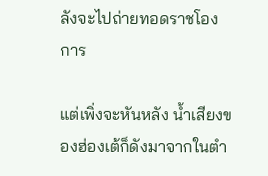ลังจะไปถ่ายทอดราชโองการ

แต่เพิ่งจะหันหลัง น้ำเสียงของฮ่องเต้ก็ดังมาจากในตำ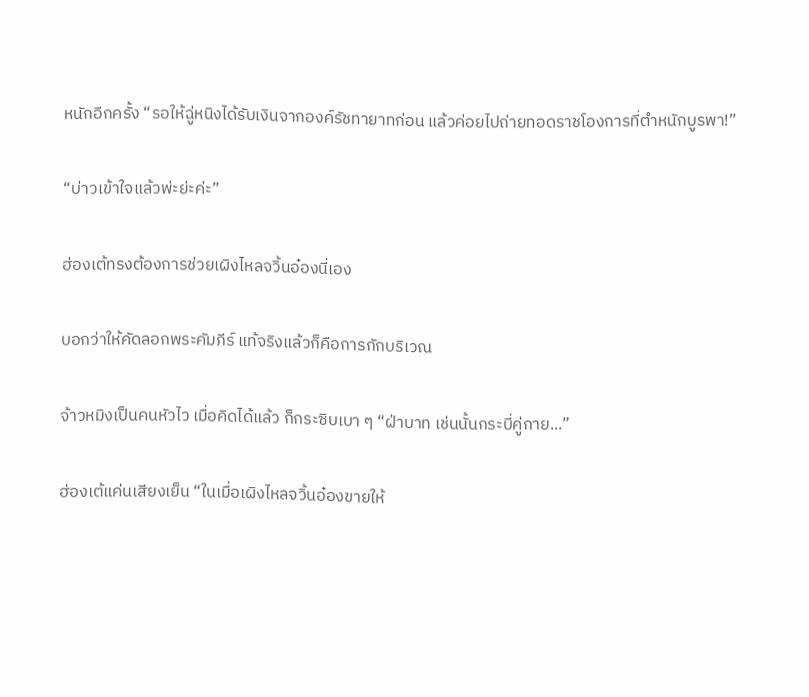หนักอีกครั้ง “รอให้ฉู่หนิงได้รับเงินจากองค์รัชทายาทก่อน แล้วค่อยไปถ่ายทอดราชโองการที่ตำหนักบูรพา!”

“บ่าวเข้าใจแล้วพ่ะย่ะค่ะ”

ฮ่องเต้ทรงต้องการช่วยเผิงไหลจวิ้นอ๋องนี่เอง

บอกว่าให้คัดลอกพระคัมภีร์ แท้จริงแล้วก็คือการกักบริเวณ

จ้าวหมิงเป็นคนหัวไว เมื่อคิดได้แล้ว ก็กระซิบเบา ๆ “ฝ่าบาท เช่นนั้นกระบี่คู่กาย...”

ฮ่องเต้แค่นเสียงเย็น “ในเมื่อเผิงไหลจวิ้นอ๋องขายให้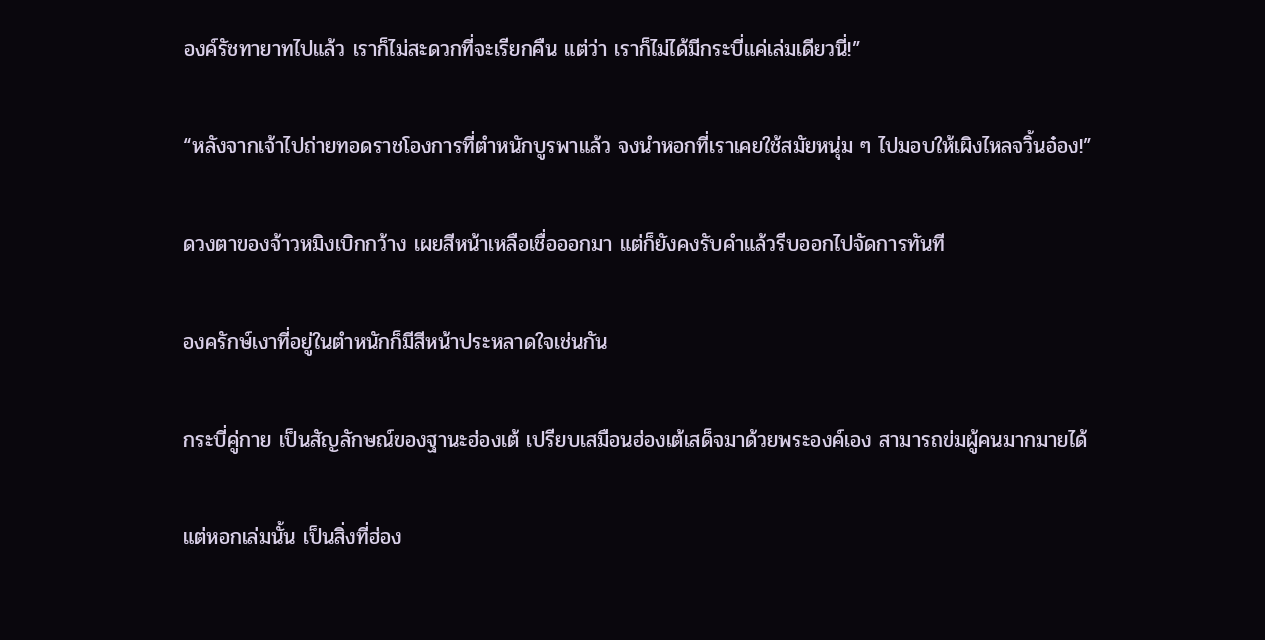องค์รัชทายาทไปแล้ว เราก็ไม่สะดวกที่จะเรียกคืน แต่ว่า เราก็ไม่ได้มีกระบี่แค่เล่มเดียวนี่!”

“หลังจากเจ้าไปถ่ายทอดราชโองการที่ตำหนักบูรพาแล้ว จงนำหอกที่เราเคยใช้สมัยหนุ่ม ๆ ไปมอบให้เผิงไหลจวิ้นอ๋อง!”

ดวงตาของจ้าวหมิงเบิกกว้าง เผยสีหน้าเหลือเชื่อออกมา แต่ก็ยังคงรับคำแล้วรีบออกไปจัดการทันที

องครักษ์เงาที่อยู่ในตำหนักก็มีสีหน้าประหลาดใจเช่นกัน

กระบี่คู่กาย เป็นสัญลักษณ์ของฐานะฮ่องเต้ เปรียบเสมือนฮ่องเต้เสด็จมาด้วยพระองค์เอง สามารถข่มผู้คนมากมายได้

แต่หอกเล่มนั้น เป็นสิ่งที่ฮ่อง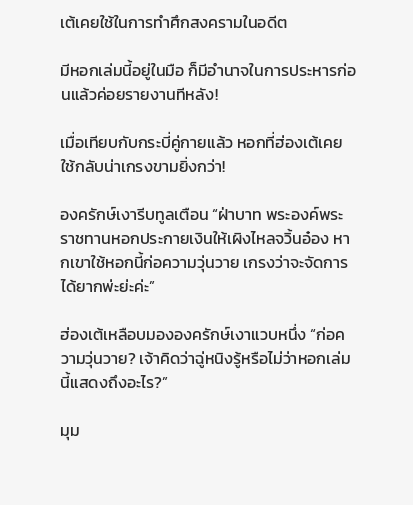เต้เคยใช้ในการทำศึกสงครามในอดีต

มีหอกเล่มนี้อยู่ในมือ ก็มีอำนาจในการประหารก่อนแล้วค่อยรายงานทีหลัง!

เมื่อเทียบกับกระบี่คู่กายแล้ว หอกที่ฮ่องเต้เคยใช้กลับน่าเกรงขามยิ่งกว่า!

องครักษ์เงารีบทูลเตือน “ฝ่าบาท พระองค์พระราชทานหอกประกายเงินให้เผิงไหลจวิ้นอ๋อง หากเขาใช้หอกนี้ก่อความวุ่นวาย เกรงว่าจะจัดการได้ยากพ่ะย่ะค่ะ”

ฮ่องเต้เหลือบมององครักษ์เงาแวบหนึ่ง “ก่อความวุ่นวาย? เจ้าคิดว่าฉู่หนิงรู้หรือไม่ว่าหอกเล่มนี้แสดงถึงอะไร?”

มุม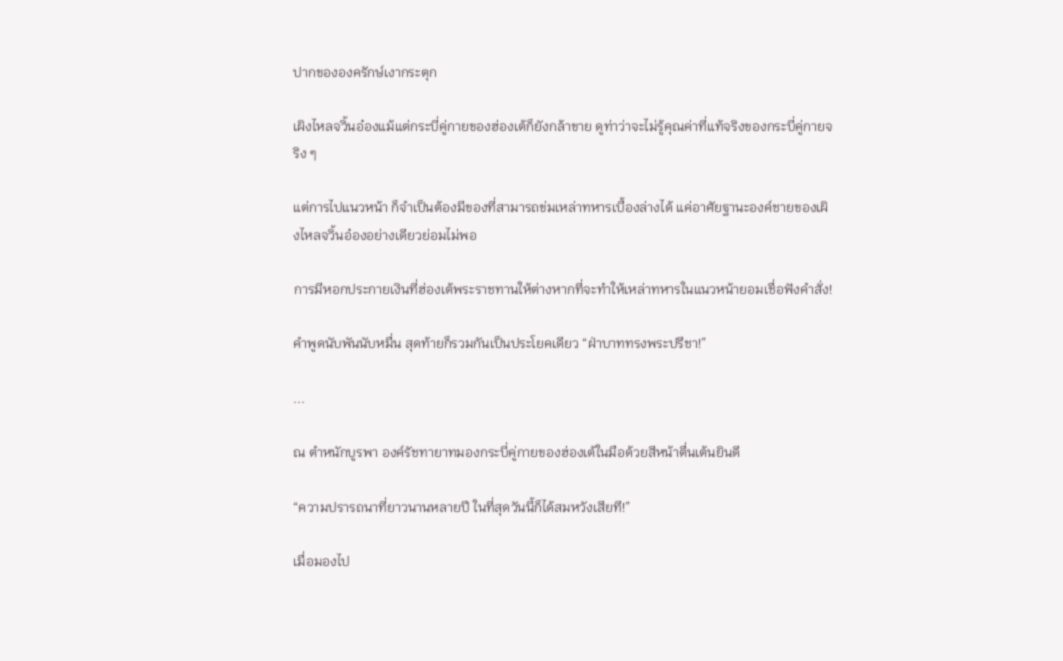ปากขององครักษ์เงากระตุก

เผิงไหลจวิ้นอ๋องแม้แต่กระบี่คู่กายของฮ่องเต้ก็ยังกล้าขาย ดูท่าว่าจะไม่รู้คุณค่าที่แท้จริงของกระบี่คู่กายจริง ๆ

แต่การไปแนวหน้า ก็จำเป็นต้องมีของที่สามารถข่มเหล่าทหารเบื้องล่างได้ แค่อาศัยฐานะองค์ชายของเผิงไหลจวิ้นอ๋องอย่างเดียวย่อมไม่พอ

การมีหอกประกายเงินที่ฮ่องเต้พระราชทานให้ต่างหากที่จะทำให้เหล่าทหารในแนวหน้ายอมเชื่อฟังคำสั่ง!

คำพูดนับพันนับหมื่น สุดท้ายก็รวมกันเป็นประโยคเดียว “ฝ่าบาททรงพระปรีชา!”

...

ณ ตำหนักบูรพา องค์รัชทายาทมองกระบี่คู่กายของฮ่องเต้ในมือด้วยสีหน้าตื่นเต้นยินดี

“ความปรารถนาที่ยาวนานหลายปี ในที่สุดวันนี้ก็ได้สมหวังเสียที!”

เมื่อมองไป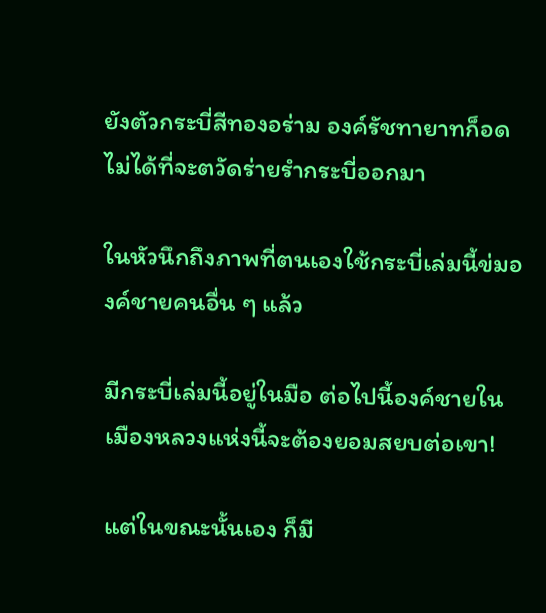ยังตัวกระบี่สีทองอร่าม องค์รัชทายาทก็อดไม่ได้ที่จะตวัดร่ายรำกระบี่ออกมา

ในหัวนึกถึงภาพที่ตนเองใช้กระบี่เล่มนี้ข่มองค์ชายคนอื่น ๆ แล้ว

มีกระบี่เล่มนี้อยู่ในมือ ต่อไปนี้องค์ชายในเมืองหลวงแห่งนี้จะต้องยอมสยบต่อเขา!

แต่ในขณะนั้นเอง ก็มี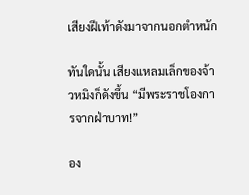เสียงฝีเท้าดังมาจากนอกตำหนัก

ทันใดนั้น เสียงแหลมเล็กของจ้าวหมิงก็ดังขึ้น “มีพระราชโองการจากฝ่าบาท!”

อง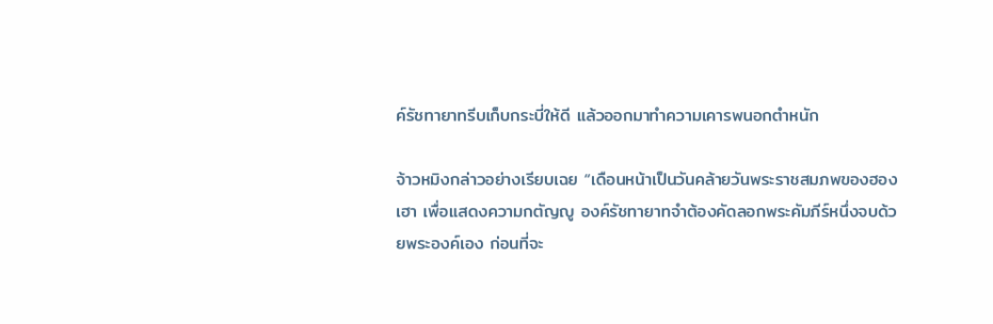ค์รัชทายาทรีบเก็บกระบี่ให้ดี แล้วออกมาทำความเคารพนอกตำหนัก

จ้าวหมิงกล่าวอย่างเรียบเฉย “เดือนหน้าเป็นวันคล้ายวันพระราชสมภพของฮองเฮา เพื่อแสดงความกตัญญู องค์รัชทายาทจำต้องคัดลอกพระคัมภีร์หนึ่งจบด้วยพระองค์เอง ก่อนที่จะ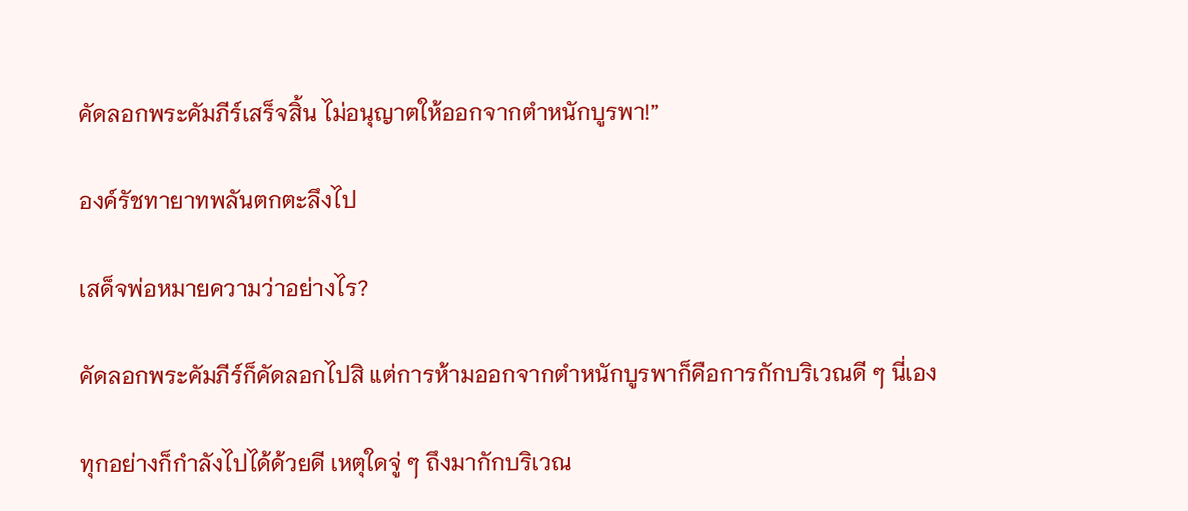คัดลอกพระคัมภีร์เสร็จสิ้น ไม่อนุญาตให้ออกจากตำหนักบูรพา!”

องค์รัชทายาทพลันตกตะลึงไป

เสด็จพ่อหมายความว่าอย่างไร?

คัดลอกพระคัมภีร์ก็คัดลอกไปสิ แต่การห้ามออกจากตำหนักบูรพาก็คือการกักบริเวณดี ๆ นี่เอง

ทุกอย่างก็กำลังไปได้ด้วยดี เหตุใดจู่ ๆ ถึงมากักบริเวณ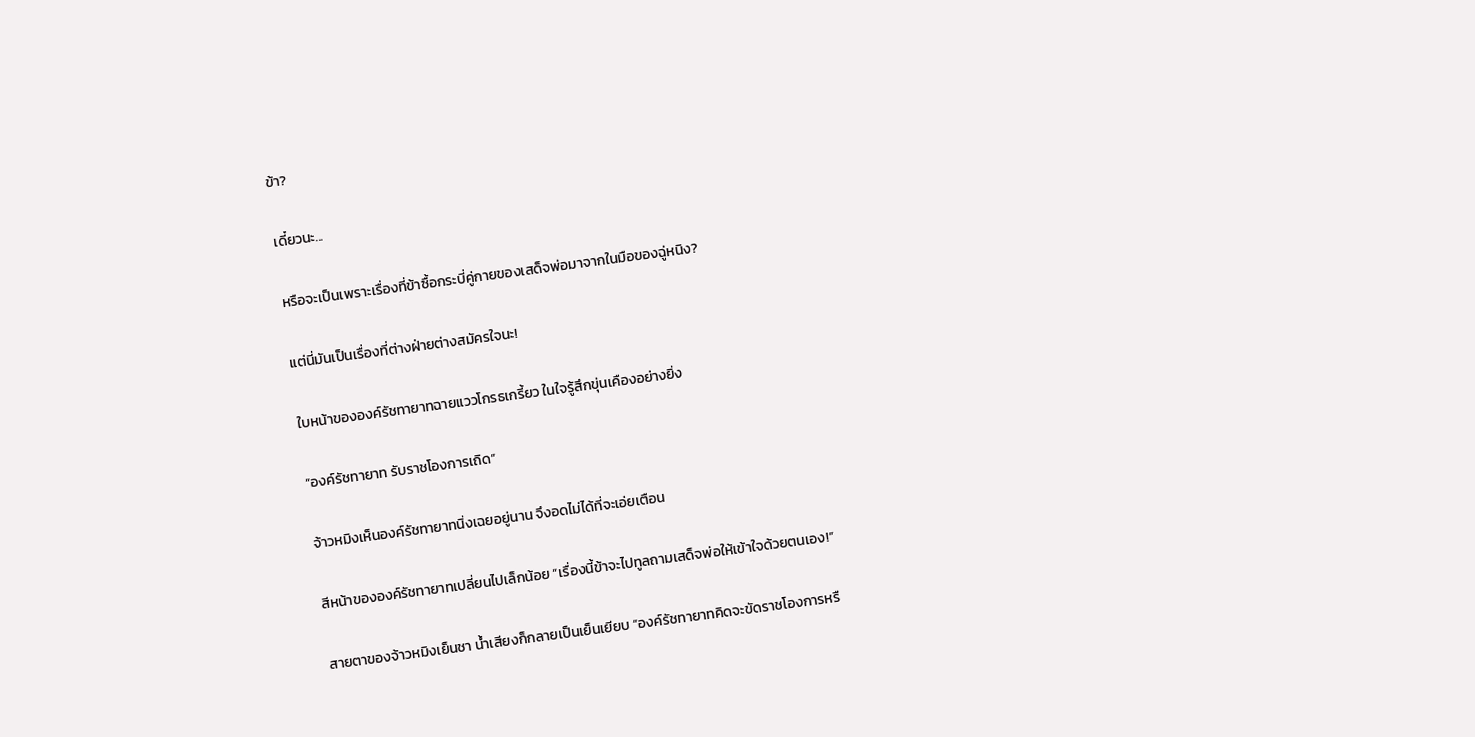ข้า?

เดี๋ยวนะ...

หรือจะเป็นเพราะเรื่องที่ข้าซื้อกระบี่คู่กายของเสด็จพ่อมาจากในมือของฉู่หนิง?

แต่นี่มันเป็นเรื่องที่ต่างฝ่ายต่างสมัครใจนะ!

ใบหน้าขององค์รัชทายาทฉายแววโกรธเกรี้ยว ในใจรู้สึกขุ่นเคืองอย่างยิ่ง

“องค์รัชทายาท รับราชโองการเถิด”

จ้าวหมิงเห็นองค์รัชทายาทนิ่งเฉยอยู่นาน จึงอดไม่ได้ที่จะเอ่ยเตือน

สีหน้าขององค์รัชทายาทเปลี่ยนไปเล็กน้อย “เรื่องนี้ข้าจะไปทูลถามเสด็จพ่อให้เข้าใจด้วยตนเอง!”

สายตาของจ้าวหมิงเย็นชา น้ำเสียงก็กลายเป็นเย็นเยียบ “องค์รัชทายาทคิดจะขัดราชโองการหรื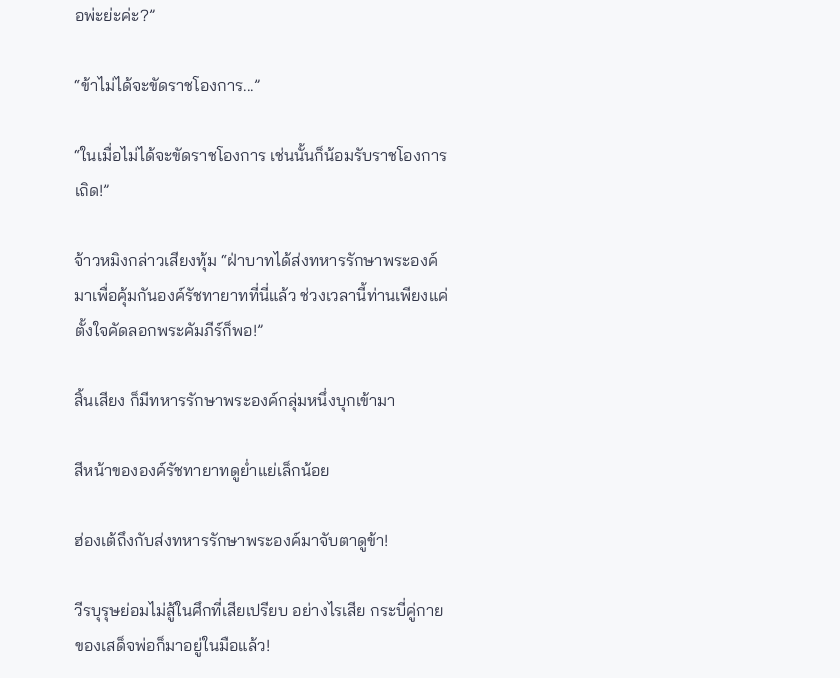อพ่ะย่ะค่ะ?”

“ข้าไม่ได้จะขัดราชโองการ...”

“ในเมื่อไม่ได้จะขัดราชโองการ เช่นนั้นก็น้อมรับราชโองการเถิด!”

จ้าวหมิงกล่าวเสียงทุ้ม “ฝ่าบาทได้ส่งทหารรักษาพระองค์มาเพื่อคุ้มกันองค์รัชทายาทที่นี่แล้ว ช่วงเวลานี้ท่านเพียงแค่ตั้งใจคัดลอกพระคัมภีร์ก็พอ!”

สิ้นเสียง ก็มีทหารรักษาพระองค์กลุ่มหนึ่งบุกเข้ามา

สีหน้าขององค์รัชทายาทดูย่ำแย่เล็กน้อย

ฮ่องเต้ถึงกับส่งทหารรักษาพระองค์มาจับตาดูข้า!

วีรบุรุษย่อมไม่สู้ในศึกที่เสียเปรียบ อย่างไรเสีย กระบี่คู่กายของเสด็จพ่อก็มาอยู่ในมือแล้ว!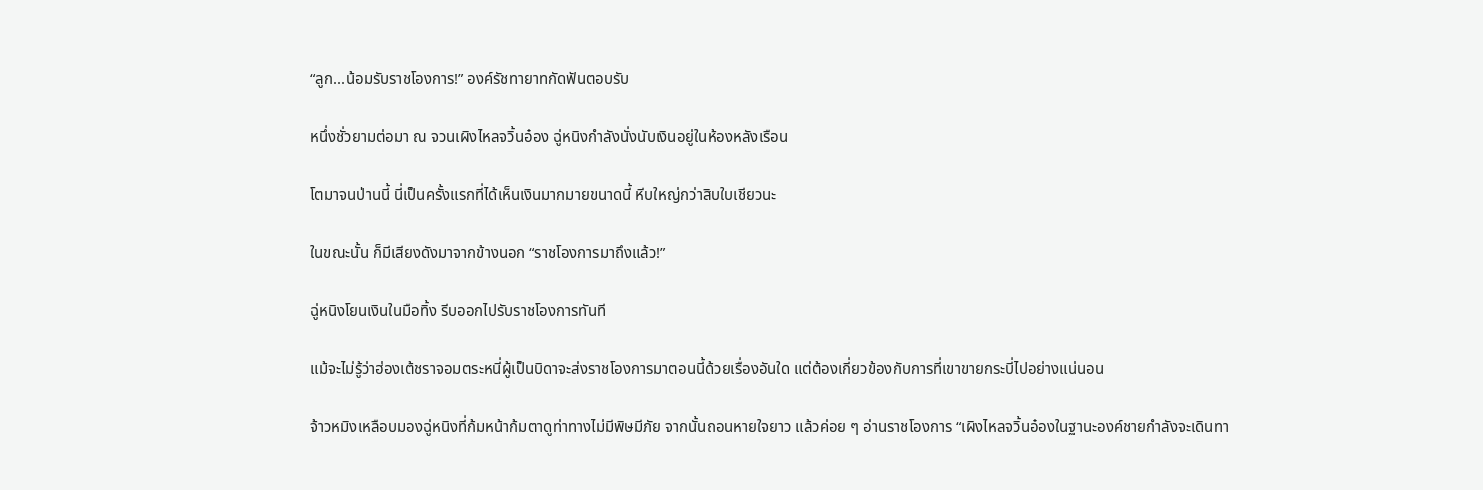“ลูก...น้อมรับราชโองการ!” องค์รัชทายาทกัดฟันตอบรับ

หนึ่งชั่วยามต่อมา ณ จวนเผิงไหลจวิ้นอ๋อง ฉู่หนิงกำลังนั่งนับเงินอยู่ในห้องหลังเรือน

โตมาจนป่านนี้ นี่เป็นครั้งแรกที่ได้เห็นเงินมากมายขนาดนี้ หีบใหญ่กว่าสิบใบเชียวนะ

ในขณะนั้น ก็มีเสียงดังมาจากข้างนอก “ราชโองการมาถึงแล้ว!”

ฉู่หนิงโยนเงินในมือทิ้ง รีบออกไปรับราชโองการทันที

แม้จะไม่รู้ว่าฮ่องเต้ชราจอมตระหนี่ผู้เป็นบิดาจะส่งราชโองการมาตอนนี้ด้วยเรื่องอันใด แต่ต้องเกี่ยวข้องกับการที่เขาขายกระบี่ไปอย่างแน่นอน

จ้าวหมิงเหลือบมองฉู่หนิงที่ก้มหน้าก้มตาดูท่าทางไม่มีพิษมีภัย จากนั้นถอนหายใจยาว แล้วค่อย ๆ อ่านราชโองการ “เผิงไหลจวิ้นอ๋องในฐานะองค์ชายกำลังจะเดินทา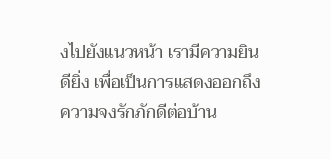งไปยังแนวหน้า เรามีความยินดียิ่ง เพื่อเป็นการแสดงออกถึงความจงรักภักดีต่อบ้าน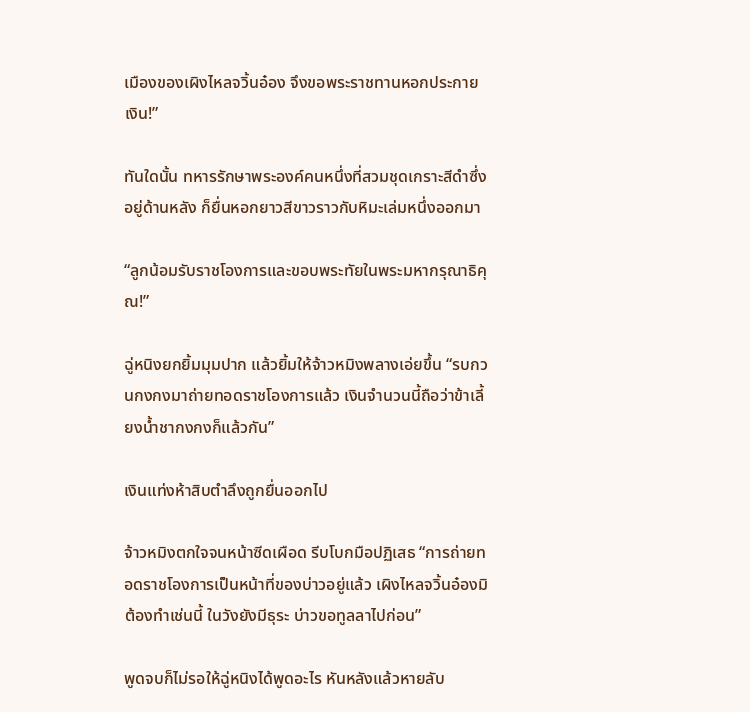เมืองของเผิงไหลจวิ้นอ๋อง จึงขอพระราชทานหอกประกายเงิน!”

ทันใดนั้น ทหารรักษาพระองค์คนหนึ่งที่สวมชุดเกราะสีดำซึ่งอยู่ด้านหลัง ก็ยื่นหอกยาวสีขาวราวกับหิมะเล่มหนึ่งออกมา

“ลูกน้อมรับราชโองการและขอบพระทัยในพระมหากรุณาธิคุณ!”

ฉู่หนิงยกยิ้มมุมปาก แล้วยิ้มให้จ้าวหมิงพลางเอ่ยขึ้น “รบกวนกงกงมาถ่ายทอดราชโองการแล้ว เงินจำนวนนี้ถือว่าข้าเลี้ยงน้ำชากงกงก็แล้วกัน”

เงินแท่งห้าสิบตำลึงถูกยื่นออกไป

จ้าวหมิงตกใจจนหน้าซีดเผือด รีบโบกมือปฏิเสธ “การถ่ายทอดราชโองการเป็นหน้าที่ของบ่าวอยู่แล้ว เผิงไหลจวิ้นอ๋องมิต้องทำเช่นนี้ ในวังยังมีธุระ บ่าวขอทูลลาไปก่อน”

พูดจบก็ไม่รอให้ฉู่หนิงได้พูดอะไร หันหลังแล้วหายลับ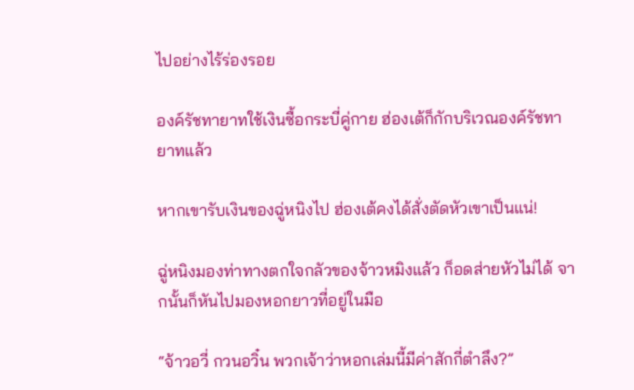ไปอย่างไร้ร่องรอย

องค์รัชทายาทใช้เงินซื้อกระบี่คู่กาย ฮ่องเต้ก็กักบริเวณองค์รัชทายาทแล้ว

หากเขารับเงินของฉู่หนิงไป ฮ่องเต้คงได้สั่งตัดหัวเขาเป็นแน่!

ฉู่หนิงมองท่าทางตกใจกลัวของจ้าวหมิงแล้ว ก็อดส่ายหัวไม่ได้ จากนั้นก็หันไปมองหอกยาวที่อยู่ในมือ

“จ้าวอวี่ กวนอวิ๋น พวกเจ้าว่าหอกเล่มนี้มีค่าสักกี่ตำลึง?”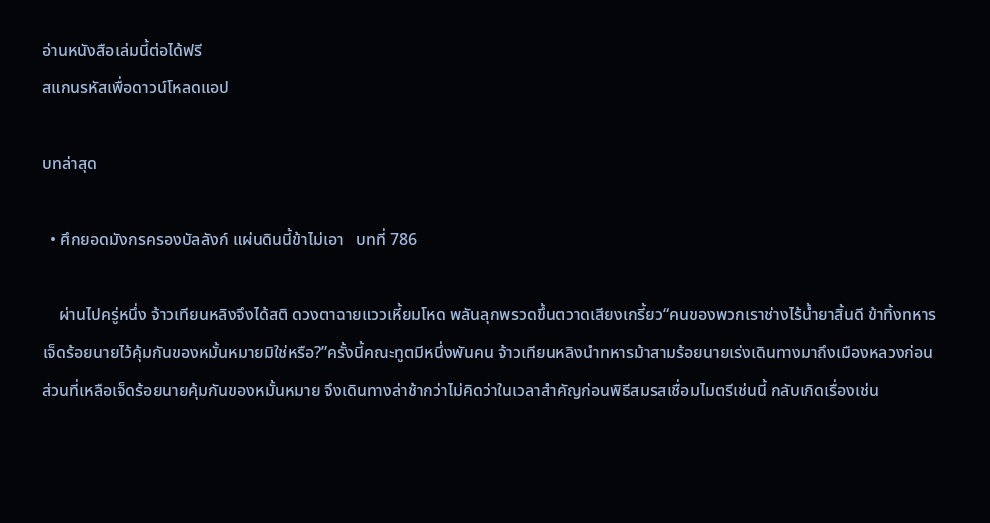อ่านหนังสือเล่มนี้ต่อได้ฟรี
สแกนรหัสเพื่อดาวน์โหลดแอป

บทล่าสุด

  • ศึกยอดมังกรครองบัลลังก์ แผ่นดินนี้ข้าไม่เอา   บทที่ 786

    ผ่านไปครู่หนึ่ง จ้าวเทียนหลิงจึงได้สติ ดวงตาฉายแววเหี้ยมโหด พลันลุกพรวดขึ้นตวาดเสียงเกรี้ยว“คนของพวกเราช่างไร้น้ำยาสิ้นดี ข้าทิ้งทหารเจ็ดร้อยนายไว้คุ้มกันของหมั้นหมายมิใช่หรือ?”ครั้งนี้คณะทูตมีหนึ่งพันคน จ้าวเทียนหลิงนำทหารม้าสามร้อยนายเร่งเดินทางมาถึงเมืองหลวงก่อน ส่วนที่เหลือเจ็ดร้อยนายคุ้มกันของหมั้นหมาย จึงเดินทางล่าช้ากว่าไม่คิดว่าในเวลาสำคัญก่อนพิธีสมรสเชื่อมไมตรีเช่นนี้ กลับเกิดเรื่องเช่น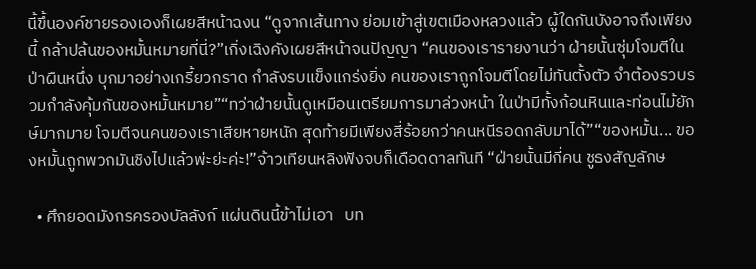นี้ขึ้นองค์ชายรองเองก็เผยสีหน้าฉงน “ดูจากเส้นทาง ย่อมเข้าสู่เขตเมืองหลวงแล้ว ผู้ใดกันบังอาจถึงเพียงนี้ กล้าปล้นของหมั้นหมายที่นี่?”เกิ่งเฉิงคังเผยสีหน้าจนปัญญา “คนของเรารายงานว่า ฝ่ายนั้นซุ่มโจมตีในป่าผืนหนึ่ง บุกมาอย่างเกรี้ยวกราด กำลังรบแข็งแกร่งยิ่ง คนของเราถูกโจมตีโดยไม่ทันตั้งตัว จำต้องรวบรวมกำลังคุ้มกันของหมั้นหมาย”“ทว่าฝ่ายนั้นดูเหมือนเตรียมการมาล่วงหน้า ในป่ามีทั้งก้อนหินและท่อนไม้ยักษ์มากมาย โจมตีจนคนของเราเสียหายหนัก สุดท้ายมีเพียงสี่ร้อยกว่าคนหนีรอดกลับมาได้”“ของหมั้น... ของหมั้นถูกพวกมันชิงไปแล้วพ่ะย่ะค่ะ!”จ้าวเทียนหลิงฟังจบก็เดือดดาลทันที “ฝ่ายนั้นมีกี่คน ชูธงสัญลักษ

  • ศึกยอดมังกรครองบัลลังก์ แผ่นดินนี้ข้าไม่เอา   บท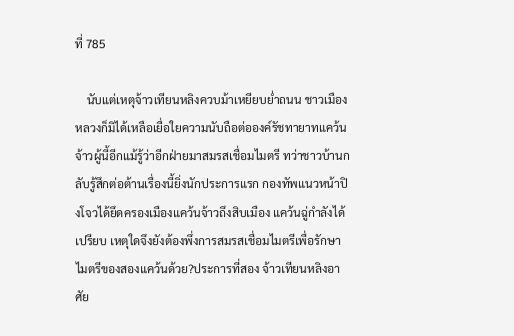ที่ 785

    นับแต่เหตุจ้าวเทียนหลิงควบม้าเหยียบย่ำถนน ชาวเมืองหลวงก็มิได้เหลือเยื่อใยความนับถือต่อองค์รัชทายาทแคว้นจ้าวผู้นี้อีกแม้รู้ว่าอีกฝ่ายมาสมรสเชื่อมไมตรี ทว่าชาวบ้านกลับรู้สึกต่อต้านเรื่องนี้ยิ่งนักประการแรก กองทัพแนวหน้าปิงโจวได้ยึดครองเมืองแคว้นจ้าวถึงสิบเมือง แคว้นฉู่กำลังได้เปรียบ เหตุใดจึงยังต้องพึ่งการสมรสเชื่อมไมตรีเพื่อรักษาไมตรีของสองแคว้นด้วย?ประการที่สอง จ้าวเทียนหลิงอาศัย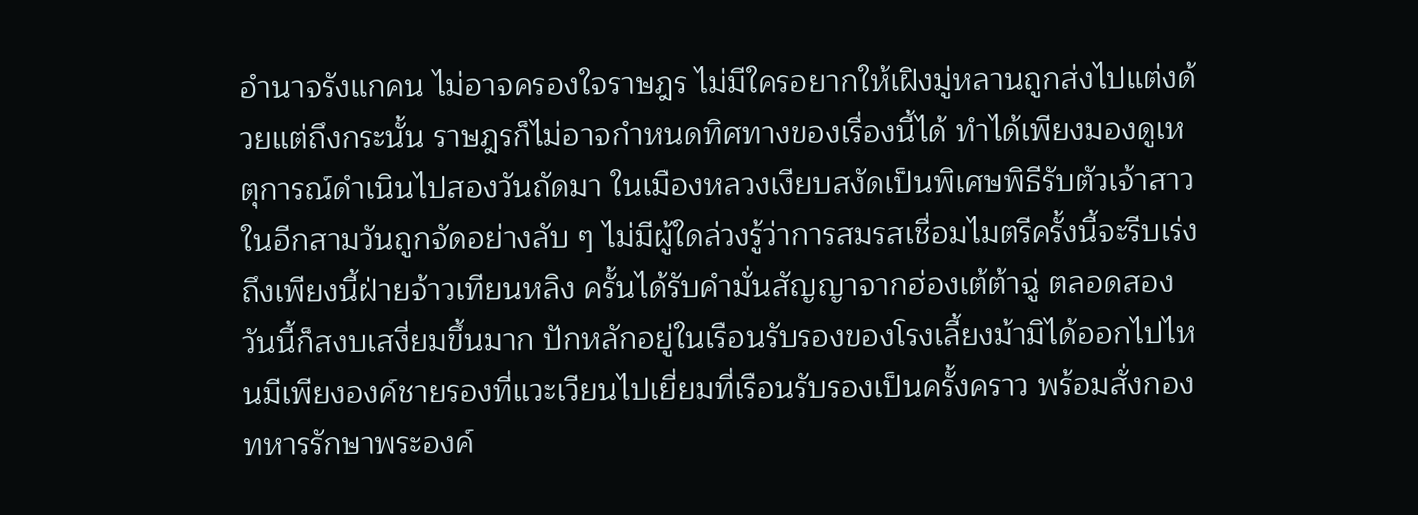อำนาจรังแกคน ไม่อาจครองใจราษฎร ไม่มีใครอยากให้เฝิงมู่หลานถูกส่งไปแต่งด้วยแต่ถึงกระนั้น ราษฎรก็ไม่อาจกำหนดทิศทางของเรื่องนี้ได้ ทำได้เพียงมองดูเหตุการณ์ดำเนินไปสองวันถัดมา ในเมืองหลวงเงียบสงัดเป็นพิเศษพิธีรับตัวเจ้าสาวในอีกสามวันถูกจัดอย่างลับ ๆ ไม่มีผู้ใดล่วงรู้ว่าการสมรสเชื่อมไมตรีครั้งนี้จะรีบเร่งถึงเพียงนี้ฝ่ายจ้าวเทียนหลิง ครั้นได้รับคำมั่นสัญญาจากฮ่องเต้ต้าฉู่ ตลอดสองวันนี้ก็สงบเสงี่ยมขึ้นมาก ปักหลักอยู่ในเรือนรับรองของโรงเลี้ยงม้ามิได้ออกไปไหนมีเพียงองค์ชายรองที่แวะเวียนไปเยี่ยมที่เรือนรับรองเป็นครั้งคราว พร้อมสั่งกองทหารรักษาพระองค์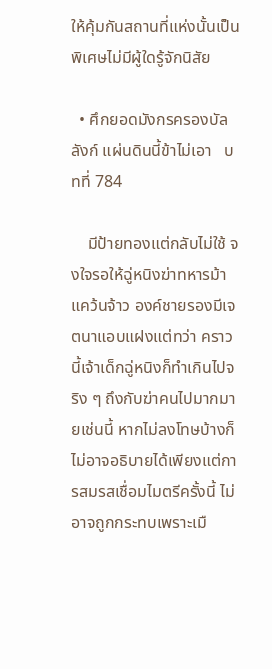ให้คุ้มกันสถานที่แห่งนั้นเป็นพิเศษไม่มีผู้ใดรู้จักนิสัย

  • ศึกยอดมังกรครองบัลลังก์ แผ่นดินนี้ข้าไม่เอา   บทที่ 784

    มีป้ายทองแต่กลับไม่ใช้ จงใจรอให้ฉู่หนิงฆ่าทหารม้าแคว้นจ้าว องค์ชายรองมีเจตนาแอบแฝงแต่ทว่า คราวนี้เจ้าเด็กฉู่หนิงก็ทำเกินไปจริง ๆ ถึงกับฆ่าคนไปมากมายเช่นนี้ หากไม่ลงโทษบ้างก็ไม่อาจอธิบายได้เพียงแต่การสมรสเชื่อมไมตรีครั้งนี้ ไม่อาจถูกกระทบเพราะเมื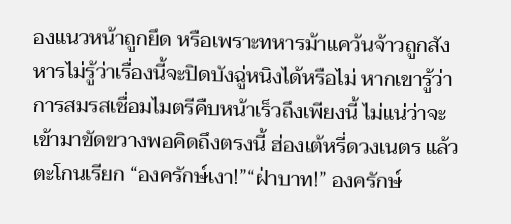องแนวหน้าถูกยึด หรือเพราะทหารม้าแคว้นจ้าวถูกสังหารไม่รู้ว่าเรื่องนี้จะปิดบังฉู่หนิงได้หรือไม่ หากเขารู้ว่าการสมรสเชื่อมไมตรีคืบหน้าเร็วถึงเพียงนี้ ไม่แน่ว่าจะเข้ามาขัดขวางพอคิดถึงตรงนี้ ฮ่องเต้หรี่ดวงเนตร แล้วตะโกนเรียก “องครักษ์เงา!”“ฝ่าบาท!” องครักษ์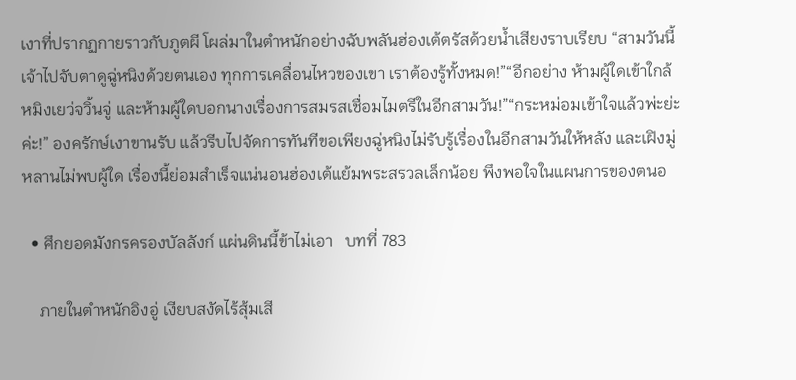เงาที่ปรากฏกายราวกับภูตผี โผล่มาในตำหนักอย่างฉับพลันฮ่องเต้ตรัสด้วยน้ำเสียงราบเรียบ “สามวันนี้ เจ้าไปจับตาดูฉู่หนิงด้วยตนเอง ทุกการเคลื่อนไหวของเขา เราต้องรู้ทั้งหมด!”“อีกอย่าง ห้ามผู้ใดเข้าใกล้หมิงเยว่จวิ้นจู่ และห้ามผู้ใดบอกนางเรื่องการสมรสเชื่อมไมตรีในอีกสามวัน!”“กระหม่อมเข้าใจแล้วพ่ะย่ะค่ะ!” องครักษ์เงาขานรับ แล้วรีบไปจัดการทันทีขอเพียงฉู่หนิงไม่รับรู้เรื่องในอีกสามวันให้หลัง และเฝิงมู่หลานไม่พบผู้ใด เรื่องนี้ย่อมสำเร็จแน่นอนฮ่องเต้แย้มพระสรวลเล็กน้อย พึงพอใจในแผนการของตนอ

  • ศึกยอดมังกรครองบัลลังก์ แผ่นดินนี้ข้าไม่เอา   บทที่ 783

    ภายในตำหนักอิงอู่ เงียบสงัดไร้สุ้มเสี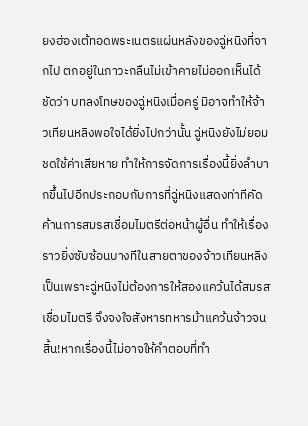ยงฮ่องเต้ทอดพระเนตรแผ่นหลังของฉู่หนิงที่จากไป ตกอยู่ในภาวะกลืนไม่เข้าคายไม่ออกเห็นได้ชัดว่า บทลงโทษของฉู่หนิงเมื่อครู่ มิอาจทำให้จ้าวเทียนหลิงพอใจได้ยิ่งไปกว่านั้น ฉู่หนิงยังไม่ยอมชดใช้ค่าเสียหาย ทำให้การจัดการเรื่องนี้ยิ่งลำบากขึ้นไปอีกประกอบกับการที่ฉู่หนิงแสดงท่าทีคัดค้านการสมรสเชื่อมไมตรีต่อหน้าผู้อื่น ทำให้เรื่องราวยิ่งซับซ้อนบางทีในสายตาของจ้าวเทียนหลิง เป็นเพราะฉู่หนิงไม่ต้องการให้สองแคว้นได้สมรสเชื่อมไมตรี จึงจงใจสังหารทหารม้าแคว้นจ้าวจนสิ้น!หากเรื่องนี้ไม่อาจให้คำตอบที่ทำ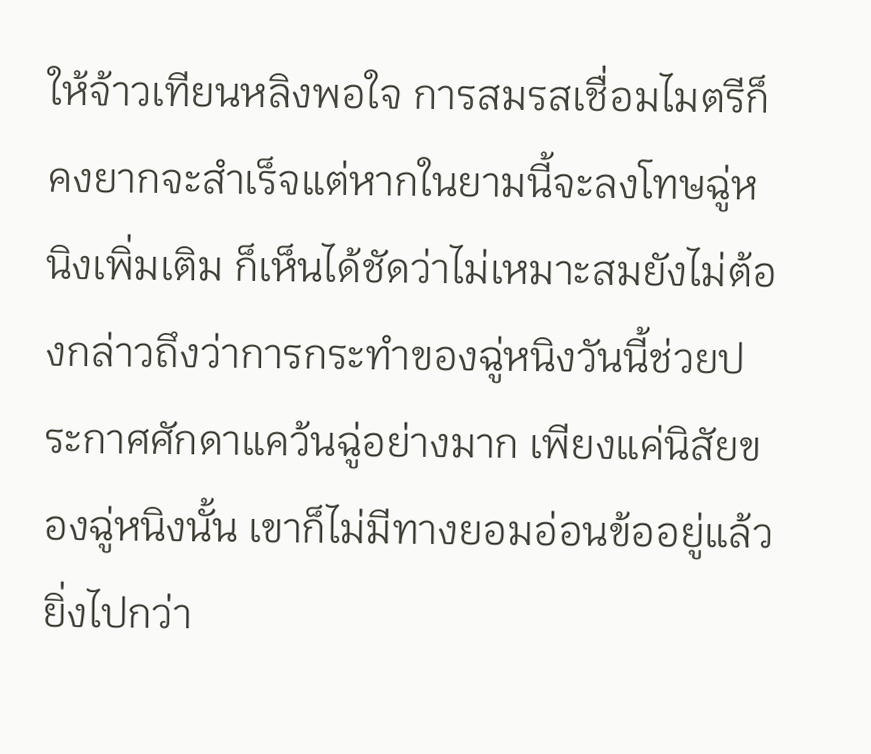ให้จ้าวเทียนหลิงพอใจ การสมรสเชื่อมไมตรีก็คงยากจะสำเร็จแต่หากในยามนี้จะลงโทษฉู่หนิงเพิ่มเติม ก็เห็นได้ชัดว่าไม่เหมาะสมยังไม่ต้องกล่าวถึงว่าการกระทำของฉู่หนิงวันนี้ช่วยประกาศศักดาแคว้นฉู่อย่างมาก เพียงแค่นิสัยของฉู่หนิงนั้น เขาก็ไม่มีทางยอมอ่อนข้ออยู่แล้วยิ่งไปกว่า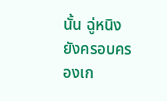นั้น ฉู่หนิงยังครอบครองเก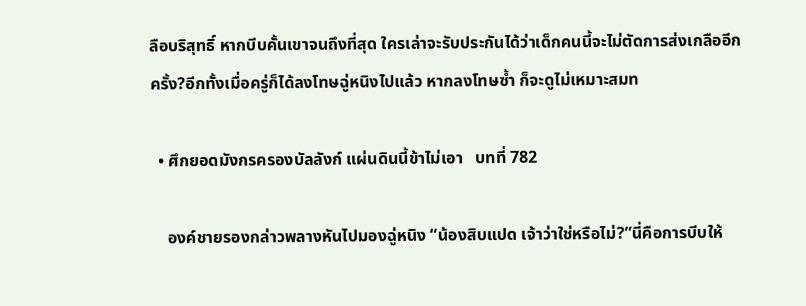ลือบริสุทธิ์ หากบีบคั้นเขาจนถึงที่สุด ใครเล่าจะรับประกันได้ว่าเด็กคนนี้จะไม่ตัดการส่งเกลืออีกครั้ง?อีกทั้งเมื่อครู่ก็ได้ลงโทษฉู่หนิงไปแล้ว หากลงโทษซ้ำ ก็จะดูไม่เหมาะสมท

  • ศึกยอดมังกรครองบัลลังก์ แผ่นดินนี้ข้าไม่เอา   บทที่ 782

    องค์ชายรองกล่าวพลางหันไปมองฉู่หนิง “น้องสิบแปด เจ้าว่าใช่หรือไม่?”นี่คือการบีบให้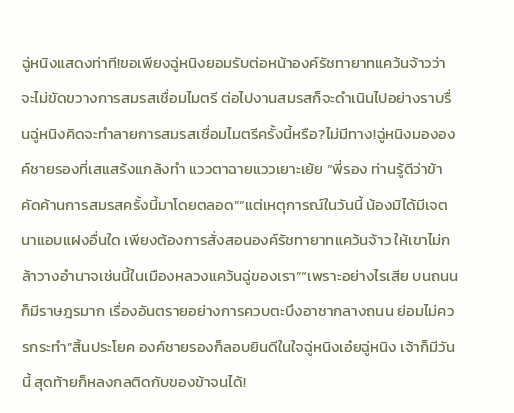ฉู่หนิงแสดงท่าที!ขอเพียงฉู่หนิงยอมรับต่อหน้าองค์รัชทายาทแคว้นจ้าวว่าจะไม่ขัดขวางการสมรสเชื่อมไมตรี ต่อไปงานสมรสก็จะดำเนินไปอย่างราบรื่นฉู่หนิงคิดจะทำลายการสมรสเชื่อมไมตรีครั้งนี้หรือ?ไม่มีทาง!ฉู่หนิงมององค์ชายรองที่เสแสร้งแกล้งทำ แววตาฉายแววเยาะเย้ย “พี่รอง ท่านรู้ดีว่าข้าคัดค้านการสมรสครั้งนี้มาโดยตลอด”“แต่เหตุการณ์ในวันนี้ น้องมิได้มีเจตนาแอบแฝงอื่นใด เพียงต้องการสั่งสอนองค์รัชทายาทแคว้นจ้าว ให้เขาไม่กล้าวางอำนาจเช่นนี้ในเมืองหลวงแคว้นฉู่ของเรา”“เพราะอย่างไรเสีย บนถนนก็มีราษฎรมาก เรื่องอันตรายอย่างการควบตะบึงอาชากลางถนน ย่อมไม่ควรกระทำ”สิ้นประโยค องค์ชายรองก็ลอบยินดีในใจฉู่หนิงเอ๋ยฉู่หนิง เจ้าก็มีวันนี้ สุดท้ายก็หลงกลติดกับของข้าจนได้!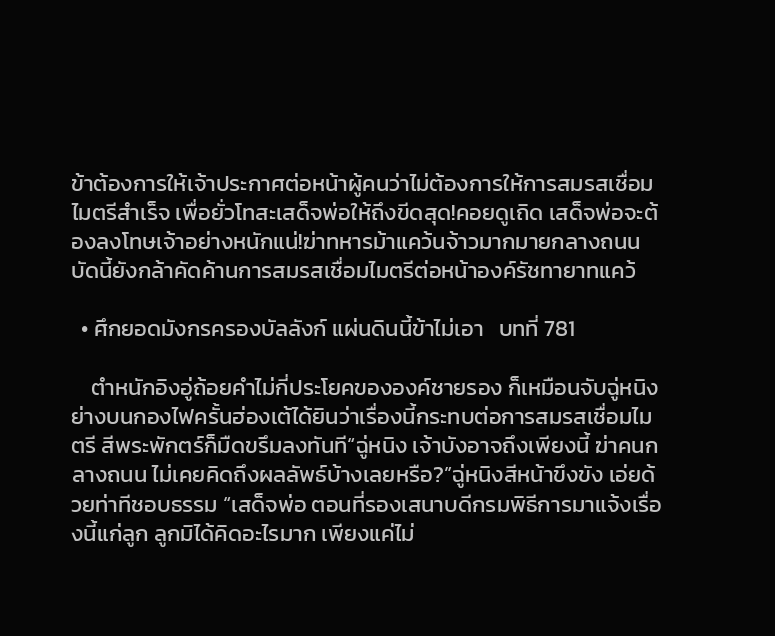ข้าต้องการให้เจ้าประกาศต่อหน้าผู้คนว่าไม่ต้องการให้การสมรสเชื่อมไมตรีสำเร็จ เพื่อยั่วโทสะเสด็จพ่อให้ถึงขีดสุด!คอยดูเถิด เสด็จพ่อจะต้องลงโทษเจ้าอย่างหนักแน่!ฆ่าทหารม้าแคว้นจ้าวมากมายกลางถนน บัดนี้ยังกล้าคัดค้านการสมรสเชื่อมไมตรีต่อหน้าองค์รัชทายาทแคว้

  • ศึกยอดมังกรครองบัลลังก์ แผ่นดินนี้ข้าไม่เอา   บทที่ 781

    ตำหนักอิงอู่ถ้อยคำไม่กี่ประโยคขององค์ชายรอง ก็เหมือนจับฉู่หนิงย่างบนกองไฟครั้นฮ่องเต้ได้ยินว่าเรื่องนี้กระทบต่อการสมรสเชื่อมไมตรี สีพระพักตร์ก็มืดขรึมลงทันที“ฉู่หนิง เจ้าบังอาจถึงเพียงนี้ ฆ่าคนกลางถนน ไม่เคยคิดถึงผลลัพธ์บ้างเลยหรือ?”ฉู่หนิงสีหน้าขึงขัง เอ่ยด้วยท่าทีชอบธรรม “เสด็จพ่อ ตอนที่รองเสนาบดีกรมพิธีการมาแจ้งเรื่องนี้แก่ลูก ลูกมิได้คิดอะไรมาก เพียงแค่ไม่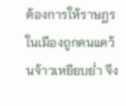ต้องการให้ราษฎรในเมืองถูกคนแคว้นจ้าวเหยียบย่ำ จึง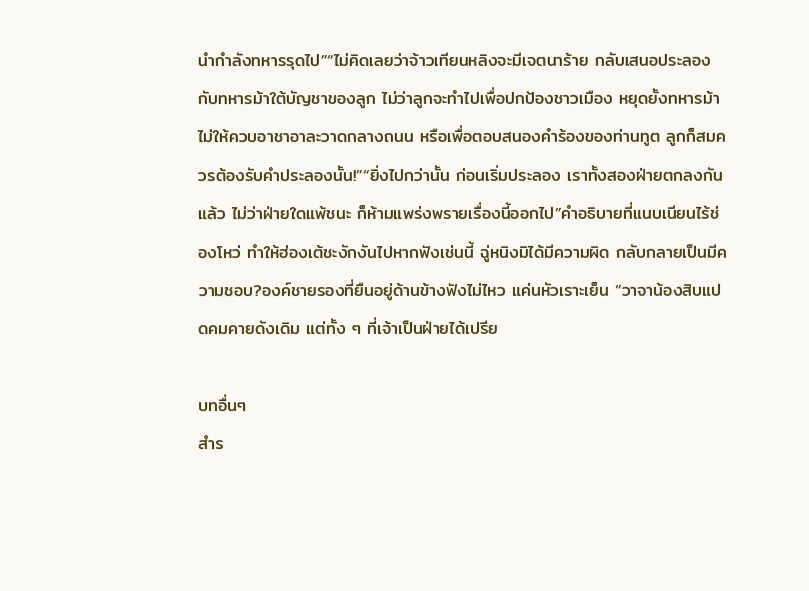นำกำลังทหารรุดไป”“ไม่คิดเลยว่าจ้าวเทียนหลิงจะมีเจตนาร้าย กลับเสนอประลองกับทหารม้าใต้บัญชาของลูก ไม่ว่าลูกจะทำไปเพื่อปกป้องชาวเมือง หยุดยั้งทหารม้าไม่ให้ควบอาชาอาละวาดกลางถนน หรือเพื่อตอบสนองคำร้องของท่านทูต ลูกก็สมควรต้องรับคำประลองนั้น!”“ยิ่งไปกว่านั้น ก่อนเริ่มประลอง เราทั้งสองฝ่ายตกลงกันแล้ว ไม่ว่าฝ่ายใดแพ้ชนะ ก็ห้ามแพร่งพรายเรื่องนี้ออกไป”คำอธิบายที่แนบเนียนไร้ช่องโหว่ ทำให้ฮ่องเต้ชะงักงันไปหากฟังเช่นนี้ ฉู่หนิงมิได้มีความผิด กลับกลายเป็นมีความชอบ?องค์ชายรองที่ยืนอยู่ด้านข้างฟังไม่ไหว แค่นหัวเราะเย็น “วาจาน้องสิบแปดคมคายดังเดิม แต่ทั้ง ๆ ที่เจ้าเป็นฝ่ายได้เปรีย

บทอื่นๆ
สำร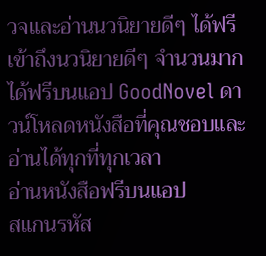วจและอ่านนวนิยายดีๆ ได้ฟรี
เข้าถึงนวนิยายดีๆ จำนวนมากได้ฟรีบนแอป GoodNovel ดาวน์โหลดหนังสือที่คุณชอบและอ่านได้ทุกที่ทุกเวลา
อ่านหนังสือฟรีบนแอป
สแกนรหัส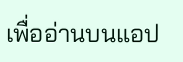เพื่ออ่านบนแอป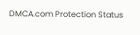DMCA.com Protection Status